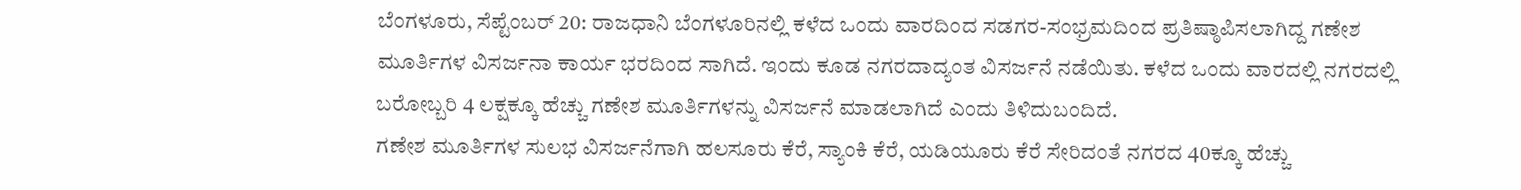ಬೆಂಗಳೂರು, ಸೆಪ್ಟೆಂಬರ್ 20: ರಾಜಧಾನಿ ಬೆಂಗಳೂರಿನಲ್ಲಿ ಕಳೆದ ಒಂದು ವಾರದಿಂದ ಸಡಗರ-ಸಂಭ್ರಮದಿಂದ ಪ್ರತಿಷ್ಠಾಪಿಸಲಾಗಿದ್ದ ಗಣೇಶ ಮೂರ್ತಿಗಳ ವಿಸರ್ಜನಾ ಕಾರ್ಯ ಭರದಿಂದ ಸಾಗಿದೆ. ಇಂದು ಕೂಡ ನಗರದಾದ್ಯಂತ ವಿಸರ್ಜನೆ ನಡೆಯಿತು. ಕಳೆದ ಒಂದು ವಾರದಲ್ಲಿ ನಗರದಲ್ಲಿ ಬರೋಬ್ಬರಿ 4 ಲಕ್ಷಕ್ಕೂ ಹೆಚ್ಚು ಗಣೇಶ ಮೂರ್ತಿಗಳನ್ನು ವಿಸರ್ಜನೆ ಮಾಡಲಾಗಿದೆ ಎಂದು ತಿಳಿದುಬಂದಿದೆ.
ಗಣೇಶ ಮೂರ್ತಿಗಳ ಸುಲಭ ವಿಸರ್ಜನೆಗಾಗಿ ಹಲಸೂರು ಕೆರೆ, ಸ್ಯಾಂಕಿ ಕೆರೆ, ಯಡಿಯೂರು ಕೆರೆ ಸೇರಿದಂತೆ ನಗರದ 40ಕ್ಕೂ ಹೆಚ್ಚು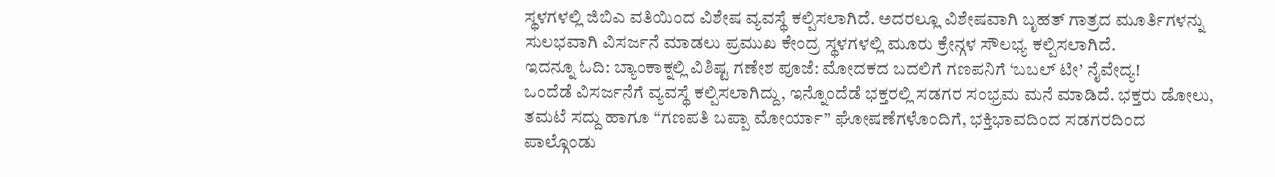ಸ್ಥಳಗಳಲ್ಲಿ ಜಿಬಿಎ ವತಿಯಿಂದ ವಿಶೇಷ ವ್ಯವಸ್ಥೆ ಕಲ್ಪಿಸಲಾಗಿದೆ. ಅದರಲ್ಲೂ ವಿಶೇಷವಾಗಿ ಬೃಹತ್ ಗಾತ್ರದ ಮೂರ್ತಿಗಳನ್ನು ಸುಲಭವಾಗಿ ವಿಸರ್ಜನೆ ಮಾಡಲು ಪ್ರಮುಖ ಕೇಂದ್ರ ಸ್ಥಳಗಳಲ್ಲಿ ಮೂರು ಕ್ರೇನ್ಗಳ ಸೌಲಭ್ಯ ಕಲ್ಪಿಸಲಾಗಿದೆ.
ಇದನ್ನೂ ಓದಿ: ಬ್ಯಾಂಕಾಕ್ನಲ್ಲಿ ವಿಶಿಷ್ಟ ಗಣೇಶ ಪೂಜೆ: ಮೋದಕದ ಬದಲಿಗೆ ಗಣಪನಿಗೆ ‘ಬಬಲ್ ಟೀ’ ನೈವೇದ್ಯ!
ಒಂದೆಡೆ ವಿಸರ್ಜನೆಗೆ ವ್ಯವಸ್ಥೆ ಕಲ್ಪಿಸಲಾಗಿದ್ದು, ಇನ್ನೊಂದೆಡೆ ಭಕ್ತರಲ್ಲಿ ಸಡಗರ ಸಂಭ್ರಮ ಮನೆ ಮಾಡಿದೆ. ಭಕ್ತರು ಡೋಲು, ತಮಟೆ ಸದ್ದು ಹಾಗೂ “ಗಣಪತಿ ಬಪ್ಪಾ ಮೋರ್ಯಾ” ಘೋಷಣೆಗಳೊಂದಿಗೆ, ಭಕ್ತಿಭಾವದಿಂದ ಸಡಗರದಿಂದ ಪಾಲ್ಗೊಂಡು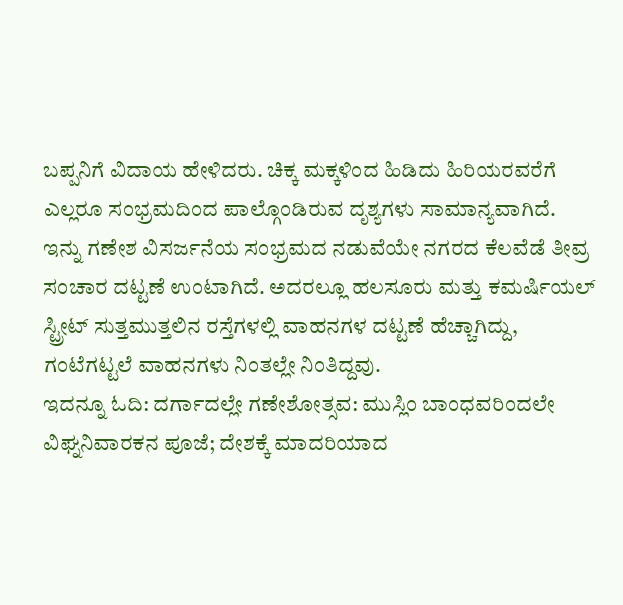ಬಪ್ಪನಿಗೆ ವಿದಾಯ ಹೇಳಿದರು. ಚಿಕ್ಕ ಮಕ್ಕಳಿಂದ ಹಿಡಿದು ಹಿರಿಯರವರೆಗೆ ಎಲ್ಲರೂ ಸಂಭ್ರಮದಿಂದ ಪಾಲ್ಗೊಂಡಿರುವ ದೃಶ್ಯಗಳು ಸಾಮಾನ್ಯವಾಗಿದೆ.
ಇನ್ನು ಗಣೇಶ ವಿಸರ್ಜನೆಯ ಸಂಭ್ರಮದ ನಡುವೆಯೇ ನಗರದ ಕೆಲವೆಡೆ ತೀವ್ರ ಸಂಚಾರ ದಟ್ಟಣೆ ಉಂಟಾಗಿದೆ. ಅದರಲ್ಲೂ ಹಲಸೂರು ಮತ್ತು ಕಮರ್ಷಿಯಲ್ ಸ್ಟ್ರೀಟ್ ಸುತ್ತಮುತ್ತಲಿನ ರಸ್ತೆಗಳಲ್ಲಿ ವಾಹನಗಳ ದಟ್ಟಣೆ ಹೆಚ್ಚಾಗಿದ್ದು, ಗಂಟೆಗಟ್ಟಲೆ ವಾಹನಗಳು ನಿಂತಲ್ಲೇ ನಿಂತಿದ್ದವು.
ಇದನ್ನೂ ಓದಿ: ದರ್ಗಾದಲ್ಲೇ ಗಣೇಶೋತ್ಸವ: ಮುಸ್ಲಿಂ ಬಾಂಧವರಿಂದಲೇ ವಿಘ್ನನಿವಾರಕನ ಪೂಜೆ; ದೇಶಕ್ಕೆ ಮಾದರಿಯಾದ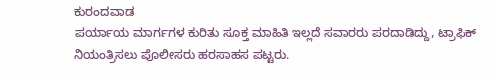ಕುರಂದವಾಡ
ಪರ್ಯಾಯ ಮಾರ್ಗಗಳ ಕುರಿತು ಸೂಕ್ತ ಮಾಹಿತಿ ಇಲ್ಲದೆ ಸವಾರರು ಪರದಾಡಿದ್ದು, ಟ್ರಾಫಿಕ್ ನಿಯಂತ್ರಿಸಲು ಪೊಲೀಸರು ಹರಸಾಹಸ ಪಟ್ಟರು.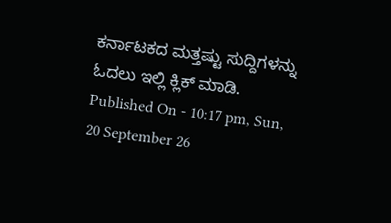ಕರ್ನಾಟಕದ ಮತ್ತಷ್ಟು ಸುದ್ದಿಗಳನ್ನು ಓದಲು ಇಲ್ಲಿ ಕ್ಲಿಕ್ ಮಾಡಿ.
Published On - 10:17 pm, Sun, 20 September 26